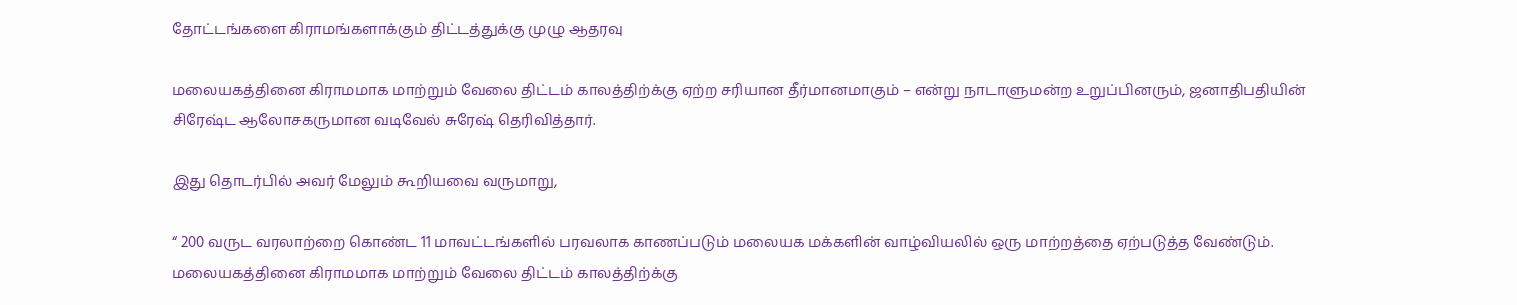தோட்டங்களை கிராமங்களாக்கும் திட்டத்துக்கு முழு ஆதரவு

மலையகத்தினை கிராமமாக மாற்றும் வேலை திட்டம் காலத்திற்க்கு ஏற்ற சரியான தீர்மானமாகும் – என்று நாடாளுமன்ற உறுப்பினரும், ஜனாதிபதியின் சிரேஷ்ட ஆலோசகருமான வடிவேல் சுரேஷ் தெரிவித்தார்.

இது தொடர்பில் அவர் மேலும் கூறியவை வருமாறு,

“ 200 வருட வரலாற்றை கொண்ட 11 மாவட்டங்களில் பரவலாக காணப்படும் மலையக மக்களின் வாழ்வியலில் ஒரு மாற்றத்தை ஏற்படுத்த வேண்டும். மலையகத்தினை கிராமமாக மாற்றும் வேலை திட்டம் காலத்திற்க்கு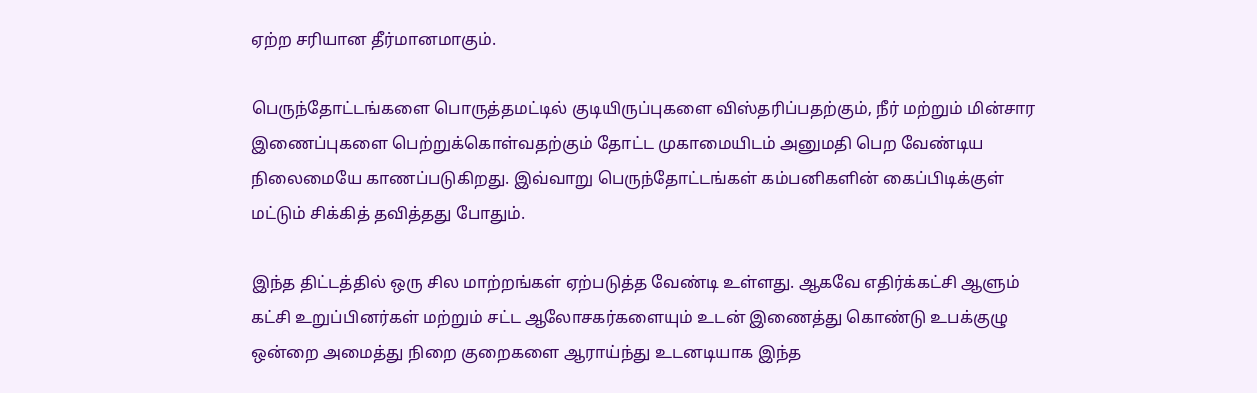ஏற்ற சரியான தீர்மானமாகும்.

பெருந்தோட்டங்களை பொருத்தமட்டில் குடியிருப்புகளை விஸ்தரிப்பதற்கும், நீர் மற்றும் மின்சார இணைப்புகளை பெற்றுக்கொள்வதற்கும் தோட்ட முகாமையிடம் அனுமதி பெற வேண்டிய நிலைமையே காணப்படுகிறது. இவ்வாறு பெருந்தோட்டங்கள் கம்பனிகளின் கைப்பிடிக்குள் மட்டும் சிக்கித் தவித்தது போதும்.

இந்த திட்டத்தில் ஒரு சில மாற்றங்கள் ஏற்படுத்த வேண்டி உள்ளது. ஆகவே எதிர்க்கட்சி ஆளும் கட்சி உறுப்பினர்கள் மற்றும் சட்ட ஆலோசகர்களையும் உடன் இணைத்து கொண்டு உபக்குழு ஒன்றை அமைத்து நிறை குறைகளை ஆராய்ந்து உடனடியாக இந்த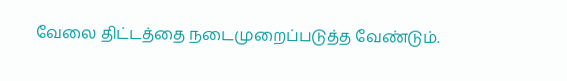வேலை திட்டத்தை நடைமுறைப்படுத்த வேண்டும்.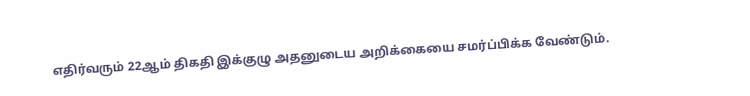எதிர்வரும் 22ஆம் திகதி இக்குழு அதனுடைய அறிக்கையை சமர்ப்பிக்க வேண்டும்.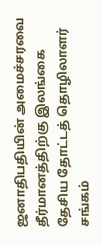ஜனாதிபதியின் அமைச்சரவை தீர்மானத்திற்கு இலங்கை தேசிய தோட்டத் தொழிலாளர் சங்கம்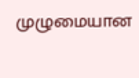முழுமையான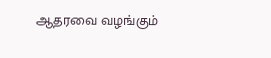ஆதரவை வழங்கும்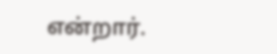என்றார்.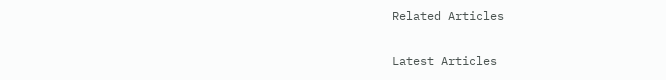Related Articles

Latest Articles